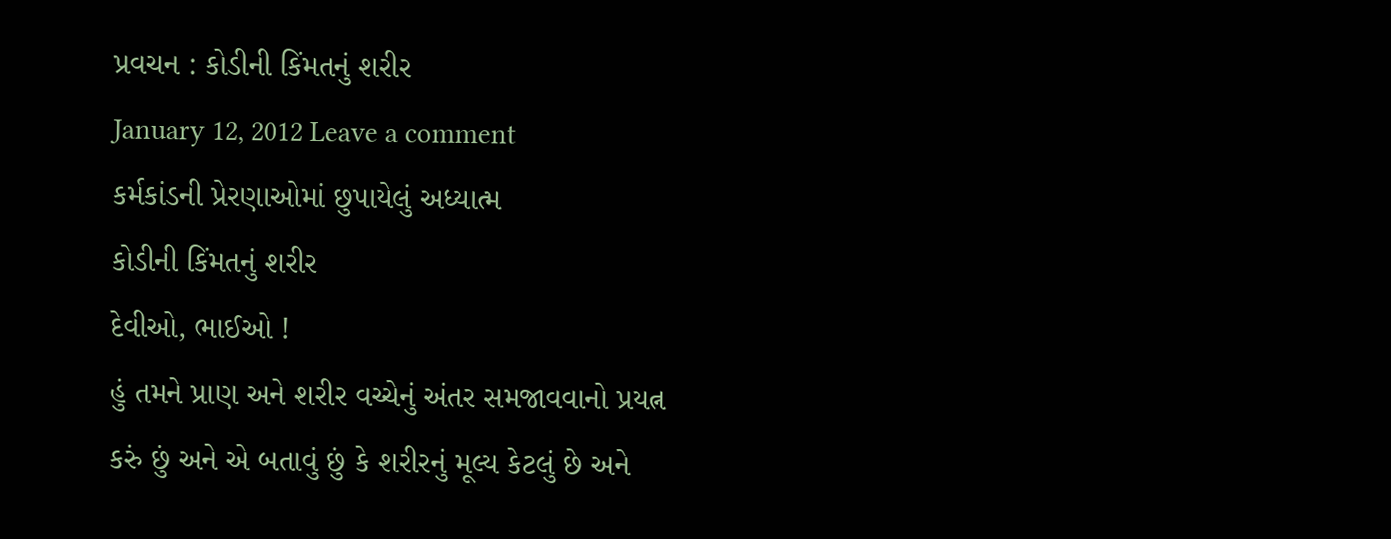પ્રવચન : કોડીની કિંમતનું શરીર
January 12, 2012 Leave a comment
કર્મકાંડની પ્રેરણાઓમાં છુપાયેલું અધ્યાત્મ
કોડીની કિંમતનું શરીર
દેવીઓ, ભાઈઓ !
હું તમને પ્રાણ અને શરીર વચ્ચેનું અંતર સમજાવવાનો પ્રયત્ન કરું છું અને એ બતાવું છું કે શરીરનું મૂલ્ય કેટલું છે અને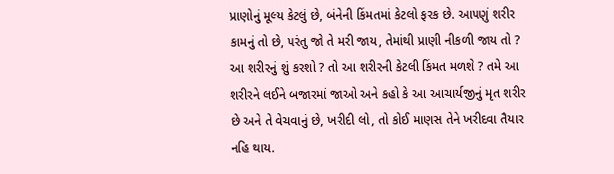પ્રાણોનું મૂલ્ય કેટલું છે, બંનેની કિંમતમાં કેટલો ફરક છે. આ૫ણું શરીર કામનું તો છે, ૫રંતુ જો તે મરી જાય, તેમાંથી પ્રાણી નીકળી જાય તો ?
આ શરીરનું શું કરશો ? તો આ શરીરની કેટલી કિંમત મળશે ? તમે આ શરીરને લઈને બજારમાં જાઓ અને કહો કે આ આચાર્યજીનું મૃત શરીર છે અને તે વેચવાનું છે, ખરીદી લો, તો કોઈ માણસ તેને ખરીદવા તૈયાર નહિ થાય.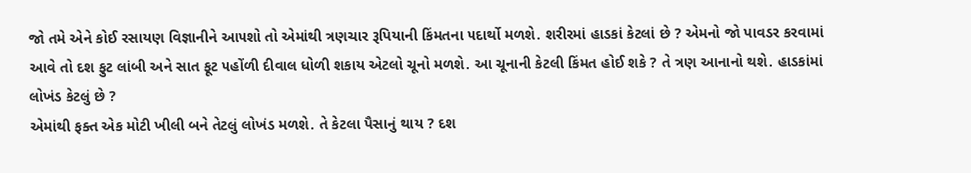જો તમે એને કોઈ રસાયણ વિજ્ઞાનીને આ૫શો તો એમાંથી ત્રણચાર રૂપિયાની કિંમતના ૫દાર્થો મળશે. શરીરમાં હાડકાં કેટલાં છે ? એમનો જો પાવડર કરવામાં આવે તો દશ ફુટ લાંબી અને સાત ફૂટ ૫હોંળી દીવાલ ધોળી શકાય એટલો ચૂનો મળશે. આ ચૂનાની કેટલી કિંમત હોઈ શકે ? તે ત્રણ આનાનો થશે. હાડકાંમાં લોખંડ કેટલું છે ?
એમાંથી ફક્ત એક મોટી ખીલી બને તેટલું લોખંડ મળશે. તે કેટલા પૈસાનું થાય ? દશ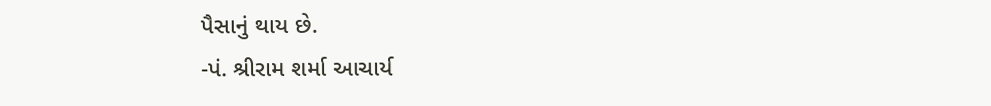પૈસાનું થાય છે.
-પં. શ્રીરામ શર્મા આચાર્ય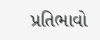પ્રતિભાવો